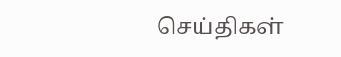செய்திகள்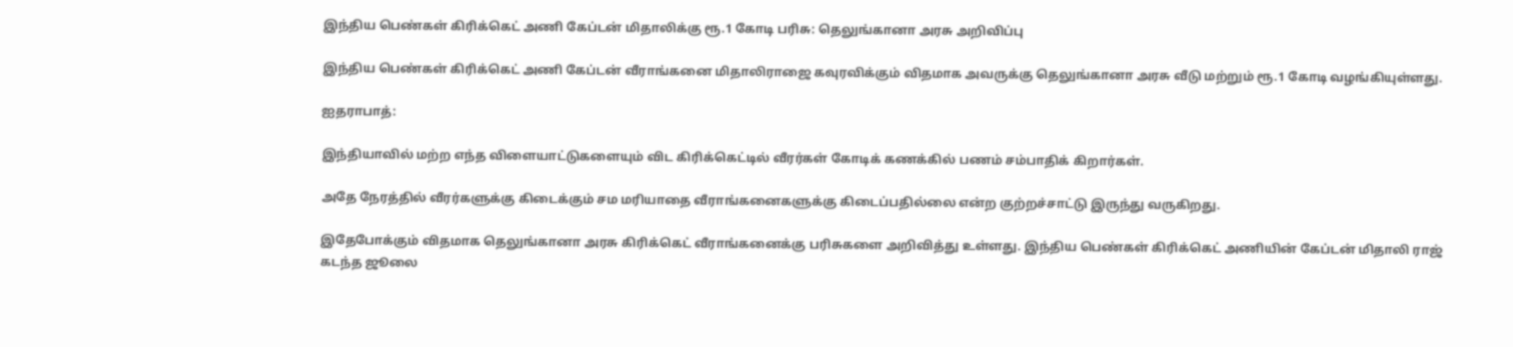இந்திய பெண்கள் கிரிக்கெட் அணி கேப்டன் மிதாலிக்கு ரூ.1 கோடி பரிசு: தெலுங்கானா அரசு அறிவிப்பு

இந்திய பெண்கள் கிரிக்கெட் அணி கேப்டன் வீராங்கனை மிதாலிராஜை கவுரவிக்கும் விதமாக அவருக்கு தெலுங்கானா அரசு வீடு மற்றும் ரூ.1 கோடி வழங்கியுள்ளது.

ஐதராபாத்:

இந்தியாவில் மற்ற எந்த விளையாட்டுகளையும் விட கிரிக்கெட்டில் வீரர்கள் கோடிக் கணக்கில் பணம் சம்பாதிக் கிறார்கள்.

அதே நேரத்தில் வீரர்களுக்கு கிடைக்கும் சம மரியாதை வீராங்கனைகளுக்கு கிடைப்பதில்லை என்ற குற்றச்சாட்டு இருந்து வருகிறது.

இதேபோக்கும் விதமாக தெலுங்கானா அரசு கிரிக்கெட் வீராங்கனைக்கு பரிசுகளை அறிவித்து உள்ளது. இந்திய பெண்கள் கிரிக்கெட் அணியின் கேப்டன் மிதாலி ராஜ் கடந்த ஜூலை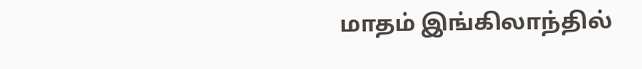மாதம் இங்கிலாந்தில்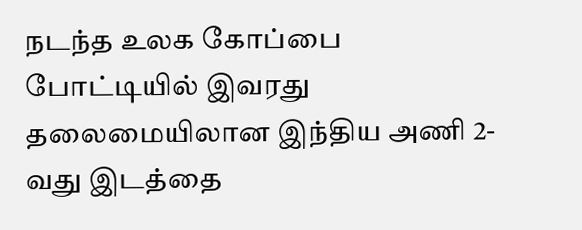நடந்த உலக கோப்பை போட்டியில் இவரது தலைமையிலான இந்திய அணி 2-வது இடத்தை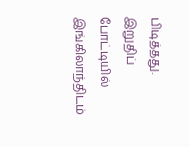பிடித்தது. இறுதிப் போட்டியில் இங்கிலாந்திடம்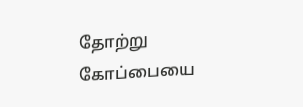தோற்று கோப்பையை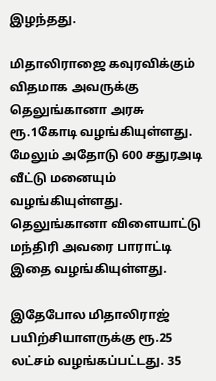இழந்தது.

மிதாலிராஜை கவுரவிக்கும் விதமாக அவருக்கு தெலுங்கானா அரசு ரூ.1கோடி வழங்கியுள்ளது. மேலும் அதோடு 600 சதுரஅடி வீட்டு மனையும் வழங்கியுள்ளது. தெலுங்கானா விளையாட்டு மந்திரி அவரை பாராட்டி இதை வழங்கியுள்ளது.

இதேபோல மிதாலிராஜ் பயிற்சியாளருக்கு ரூ.25 லட்சம் வழங்கப்பட்டது. 35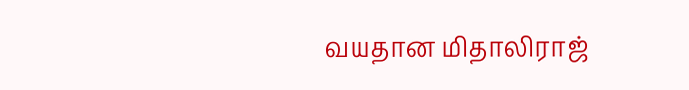வயதான மிதாலிராஜ்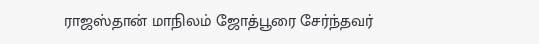ராஜஸ்தான் மாநிலம் ஜோத்பூரை சேர்ந்தவர்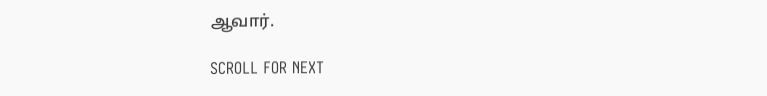ஆவார்.

SCROLL FOR NEXT